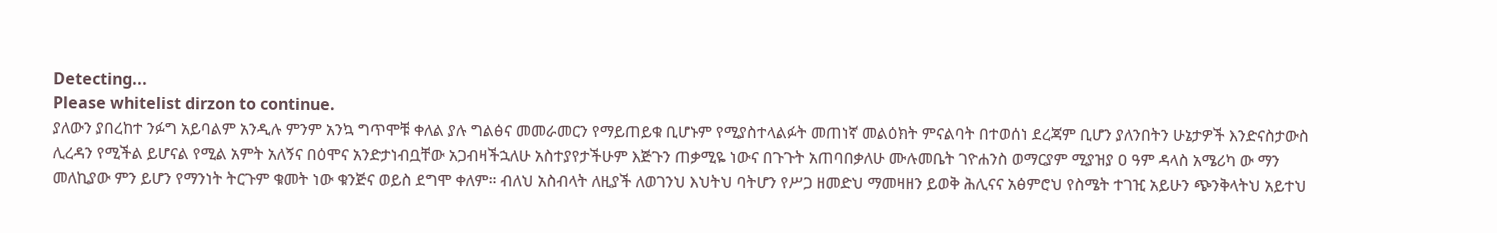Detecting...
Please whitelist dirzon to continue.
ያለውን ያበረከተ ንፉግ አይባልም አንዲሉ ምንም አንኳ ግጥሞቹ ቀለል ያሉ ግልፅና መመራመርን የማይጠይቁ ቢሆኑም የሚያስተላልፉት መጠነኛ መልዕክት ምናልባት በተወሰነ ደረጃም ቢሆን ያለንበትን ሁኔታዎች እንድናስታውስ ሊረዳን የሚችል ይሆናል የሚል አምት አለኝና በዕሞና አንድታነብቧቸው አጋብዛችኋለሁ አስተያየታችሁም እጅጉን ጠቃሚዬ ነውና በጉጉት አጠባበቃለሁ ሙሉመቤት ገዮሐንስ ወማርያም ሚያዝያ ዐ ዓም ዳላስ አሜሪካ ው ማን መለኪያው ምን ይሆን የማንነት ትርጉም ቁመት ነው ቁንጅና ወይስ ደግሞ ቀለም። ብለህ አስብላት ለዚያች ለወገንህ እህትህ ባትሆን የሥጋ ዘመድህ ማመዛዘን ይወቅ ሕሊናና አፅምሮህ የስሜት ተገዢ አይሁን ጭንቅላትህ አይተህ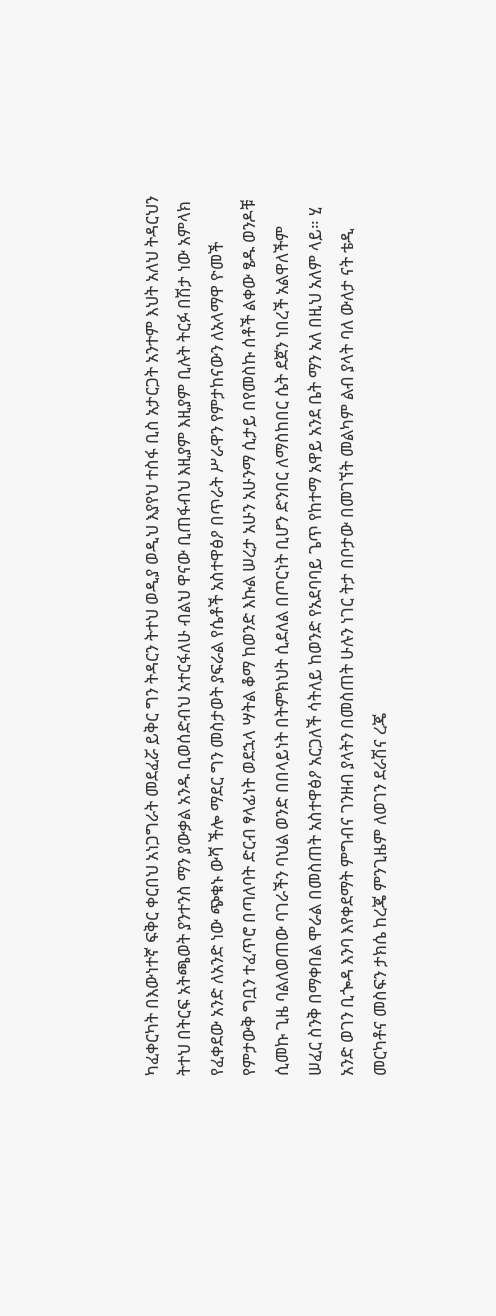ካፈቀርካት በእውነተኛ ፍቅር ቀርበህ አነጋግራት መደፈሯ ይቅር ግን ትዳርን ትተህ ወዲያ ወዲህ እያየህ ተስፋ ቢስ አታርጋት አንተም እህት አለህ ትዳርህን ትተህ በትርፍ አትጫወት ያንተንስ ማን ያውቃል አንዱ ቢወሰድብህ አተርፋለሁ ብልህ ዋናው ቢጠፋብህ እዚያም እዚያም ቢሉት ትርፉ በሽታ ነው አምላክ የፈቀደው አንድ ለአንድ ነው ጭቁኑ ውሻ ችሎ ማደር ግን መስታወት ያፍራል የሴቶች አስተዋፅዖ በጥራት ሥራዋን የምታከናውን ለአላማዋ ዮመች የምታውቅ ግቧን ተፈጥሮ በጣለባት ድርብ ፃላፊነት ወደኋላ ሣትል ቆማ ከወንድ እኩል ሠረታ አሁን አሁንማ ሲታይ በየመስኩ ሰቶች ልቀው ፄዱ ወንዶቹ ሲመኩ ጊዜ ባልለወጠው ባገራችን ባህል ወንድ በበላይነት በትምክህት ሲደለል በጦርነት ቢሆን ድንበር ለማስከበር ሴት ደጀን ነበረች አልዋለችም ሠፈር ስንቅ በማቀበል ሞራል በመስጠት አስተዋፅዖ አርጋለች ሳትለይ ከወንድ የአደባባይ ጌጥ የከተማ አዋይ አንደ ቤት ማን አለ በዚህ አለም ላይ። ሂ አንድ ወገን ቢጐዳ እንባ እየቀደማት ምግብና ገንዘብ ያላትን በመስጠት ሁሉን ነገር ትታ በቦታው በመገኘት መልካም ልብ ያላት ባለ ውለታ ናት ቴዲ መርካቶና መስፍን ታክሴ ከረጄ ምንጊዜም ለወገን ደራሽና ረጄ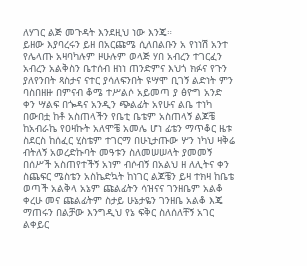ለሃገር ልጅ መጉዳት እንደዚህ ነው እንጄ።
ይዘው እያባረሩን ይዘ በአርጩሜ ሲለበልቡን አ የነነሽ አንተ የሌላጡ አዛባካሉም ዞሁሉም ወላጅ ሃበ አብረን ተገርፈን አብረን አልቅስን ቤተሰብ ዘነነ ጠንድምና እህጎ ክፉና የጉን ያለየንበት ጻስታና ናተር ያሳለፍንበት ዩሣሞ ቢገኝ ልድነት ምን ባስበዘዙ በምናብ ቆሜ ተሥልሶ አይመጣ ያ ፅዮግ አንድ ቀን ሣልፍ በጐዳና አንዲን ጭልፊት አየሁና ልቤ ተነካ በውበቷ ከቶ አስጠላችን የቤቲ ቤቴም አስጠላኝ ልጆቼ ከአብራኬ የዐዛኩት አለሞቼ አመሌ ሆነ ፊቴን ማጥቆር ዜቱ ስደርስ ከሰፈር ሂስቴም ተገርማ በሁኒታጡው ሦን ነካህ ዛቅሬ ብትለኝ አወረድኩባት መዓቱን ስለመሠሠላት ያመመኝ በሰሥች አስጠየተችኝ አነም ብሶብኝ በአልህ ዘ ለሊትና ቀን ስጨፍር ሜስቴን አስኬድኳት ከነገር ልጆቼን ይዛ ተክዛ ከቤቴ ወጣች አልቅላ አኔም ጩልፊትን ሳዝናና ገንዘቤም አልቆ ቀረሁ መና ጩልፊትም ስታይ ሁኔታዬን ገንዘቤ አልቆ እጄ ማጠሩን በልቻው እንግዲህ የኔ ፍቅር ስለሰለቸኝ አገር ልቀይር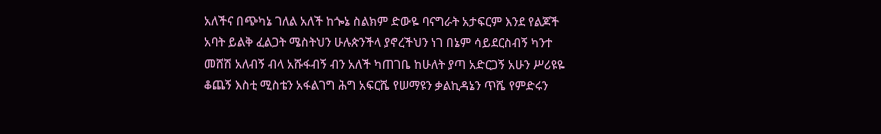አለችና በጭካኔ ገለል አለች ከጐኔ ስልክም ድውዬ ባናግራት አታፍርም እንደ የልጆች አባት ይልቅ ፈልጋት ሜስትህን ሁሉጵንችላ ያኖረችህን ነገ በኔም ሳይደርስብኝ ካንተ መሸሽ አለብኝ ብላ አሹፋብኝ ብን አለች ካጠገቤ ከሁለት ያጣ አድርጋኝ አሁን ሥሪዩዬ ቆጨኝ እስቲ ሚስቴን አፋልገግ ሕግ አፍርሼ የሠማዩን ቃልኪዳኔን ጥሼ የምድሩን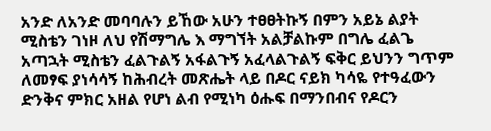አንድ ለአንድ መባባሉን ይኸው አሁን ተፀፀትኩኝ በምን አይኔ ልያት ሚስቴን ገነዞ ለህ የሽማግሌ እ ማግኘት አልቻልኩም በግሌ ፈልጌ አጣኋት ሚስቴን ፈልጉልኝ አፋልጉኝ አፈላልጉልኝ ፍቅር ይህንን ግጥም ለመፃፍ ያነሳሳኝ ከሕብረት መጽሔት ላይ በዶር ናይክ ካሳዬ የተዓፈውን ድንቅና ምክር አዘል የሆነ ልብ የሚነካ ዕሑፍ በማንበብና የዶርን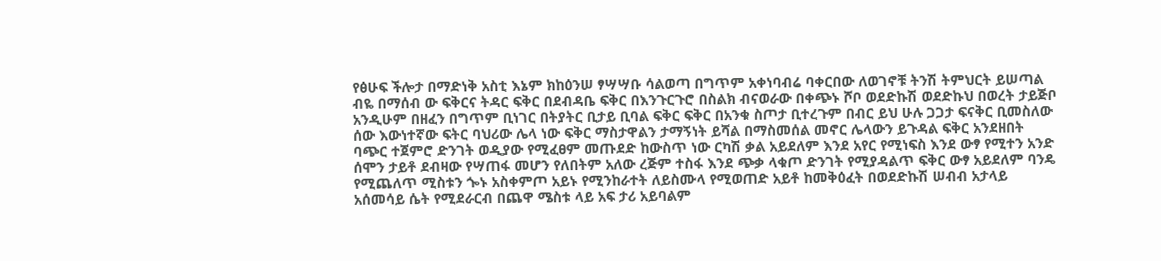የፅሁፍ ችሎታ በማድነቅ አስቲ እኔም ክከዕንሠ ፃሣሣቡ ሳልወጣ በግጥም አቀነባብሬ ባቀርበው ለወገኖቹ ትንሽ ትምህርት ይሠጣል ብዬ በማሰብ ው ፍቅርና ትዳር ፍቅር በደብዳቤ ፍቅር በእንጉርጉሮ በስልክ ብናወራው በቀጭኑ ሾቦ ወደድኩሽ ወደድኩህ በወረት ታይጅቦ አንዲሁም በዘፈን በግጥም ቢነገር በትያትር ቢታይ ቢባል ፍቅር ፍቅር በአንቁ ስጦታ ቢተረጉም በብር ይህ ሁሉ ጋጋታ ፍናቅር ቢመስለው ሰው እውነተኛው ፍትር ባህሪው ሌላ ነው ፍቅር ማስታዋልን ታማኝነት ይሻል በማስመሰል መኖር ሌላውን ይጉዳል ፍቅር አንደዘበት ባጭር ተጀምሮ ድንገት ወዲያው የሚፈፀም መጡደድ ከውስጥ ነው ርካሽ ቃል አይደለም እንደ አየር የሚነፍስ እንደ ውፃ የሚተን አንድ ሰሞን ታይቶ ደብዛው የሣጠፋ መሆን የለበትም አለው ረጅም ተስፋ እንደ ጭቃ ላቁጦ ድንገት የሚያዳልጥ ፍቅር ውፃ አይደለም ባንዴ የሚጨለጥ ሚስቱን ጐኑ አስቀምጦ አይኑ የሚንከራተት ለይስሙላ የሚወጠድ አይቶ ከመቅዕፈት በወደድኩሽ ሠብብ አታላይ አሰመሳይ ሴት የሚደራርብ በጨዋ ሜስቱ ላይ አፍ ታሪ አይባልም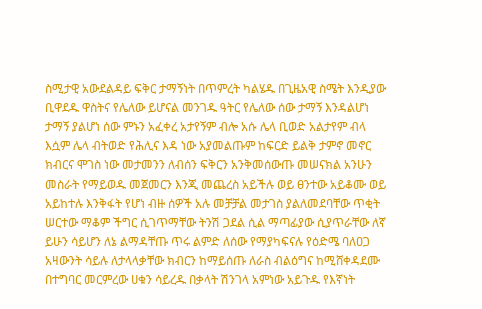ስሚታዊ አውደልዳይ ፍቅር ታማኝነት በጥምረት ካልሄዱ በጊዜአዊ ስሜት እንዲያው ቢዋደዱ ዋስትና የሌለው ይሆናል መንገዱ ዓትር የሌለው ሰው ታማኝ እንዳልሆነ ታማኝ ያልሆነ ሰው ምኑን አፈቀረ አታየኝም ብሎ አሱ ሌላ ቢወድ አልታየም ብላ እሷም ሌላ ብትወድ የሕሊና እዳ ነው አያመልጡም ከፍርድ ይልቅ ታምኖ መኖር ክብርና ሞገስ ነው መታመንን ለብሰን ፍቅርን አንቅመሰውጡ መሠናክል አንሁን መስራት የማይወዱ መጀመርን እንጂ መጨረስ አይችሉ ወይ ፀንተው አይቆሙ ወይ አይከተሉ እንቅፋት የሆነ ብዙ ሰዎች አሉ መቻቻል መታገስ ያልለመደባቸው ጥቂት ሠርተው ማቆም ችግር ሲገጥማቸው ትንሽ ጋደል ሲል ማጣፊያው ሲያጥራቸው ለኛ ይሁን ሳይሆን ለኔ ልማዳቸጡ ጥሩ ልምድ ለሰው የማያካፍናሉ የዕድሜ ባለዐጋ አዛውንት ሳይሉ ለታላላቃቸው ክብርን ከማይሰጡ ለራስ ብልዕግና ከሚሸቀዳደሙ በተግባር መርምረው ሀቁን ሳይረዱ በቃላት ሽንገላ አምነው አይጉዱ የእኛነት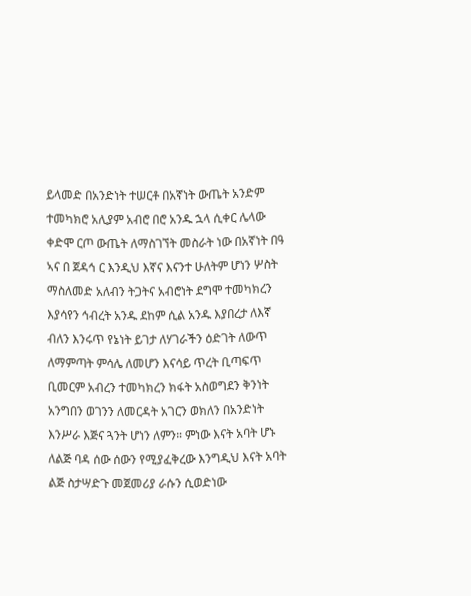ይላመድ በአንድነት ተሠርቶ በአኛነት ውጤት አንድም ተመካክሮ አሊያም አብሮ በሮ አንዱ ኋላ ሲቀር ሌላው ቀድሞ ርጦ ውጤት ለማስገኘት መስራት ነው በአኛነት በዓ ኣና በ ጀዳኅ ር እንዲህ እኛና እናንተ ሁለትም ሆነን ሦስት ማስለመድ አለብን ትጋትና አብሮነት ደግሞ ተመካክረን እያሳየን ኅብረት አንዱ ደከም ሲል አንዱ እያበረታ ለእኛ ብለን እንሩጥ የኔነት ይገታ ለሃገራችን ዕድገት ለውጥ ለማምጣት ምሳሌ ለመሆን እናሳይ ጥረት ቢጣፍጥ ቢመርም አብረን ተመካክረን ክፋት አስወግደን ቅንነት አንግበን ወገንን ለመርዳት አገርን ወክለን በአንድነት እንሥራ እጅና ጓንት ሆነን ለምን። ምነው እናት አባት ሆኑ ለልጅ ባዳ ሰው ሰውን የሚያፈቅረው እንግዲህ እናት አባት ልጅ ስታሣድጉ መጀመሪያ ራሱን ሲወድነው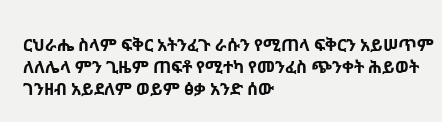ርህራሔ ስላም ፍቅር አትንፈጉ ራሱን የሚጠላ ፍቅርን አይሠጥም ለለሌላ ምን ጊዜም ጠፍቶ የሚተካ የመንፈስ ጭንቀት ሕይወት ገንዘብ አይደለም ወይም ፅቃ አንድ ሰው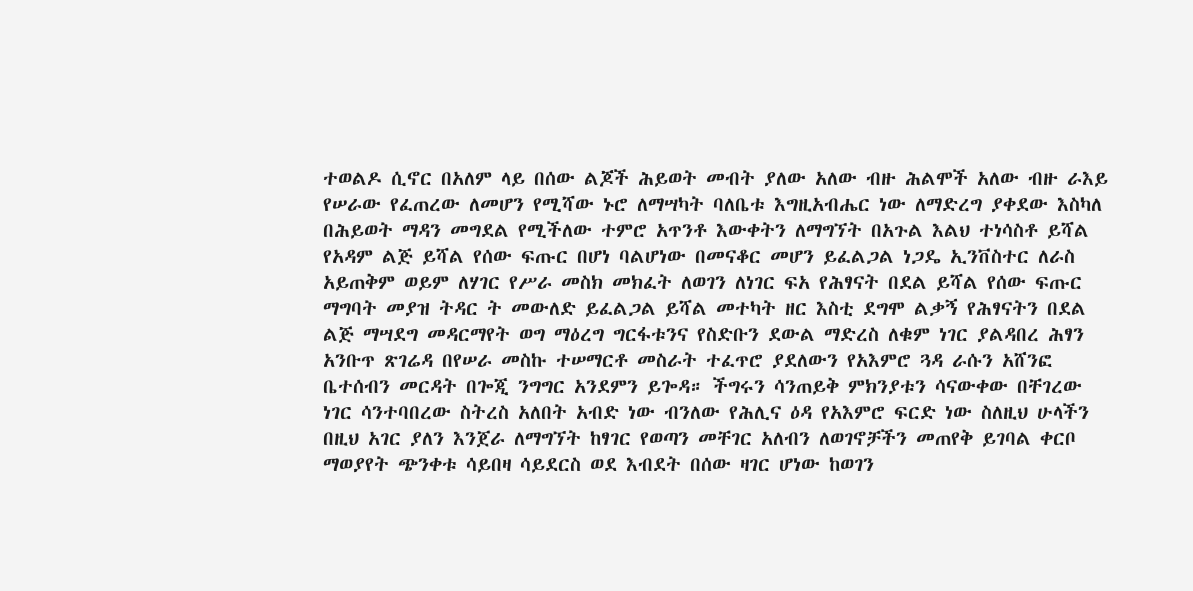ተወልዶ ሲኖር በአለም ላይ በሰው ልጆች ሕይወት መብት ያለው አለው ብዙ ሕልሞች አለው ብዙ ራእይ የሠራው የፈጠረው ለመሆን የሚሻው ኑሮ ለማሣካት ባለቤቱ እግዚአብሔር ነው ለማድረግ ያቀደው እስካለ በሕይወት ማዳን መግደል የሚችለው ተምሮ አጥንቶ እውቀትን ለማግኘት በአጉል እልህ ተነሳስቶ ይሻል የአዳም ልጅ ይሻል የሰው ፍጡር በሆነ ባልሆነው በመናቆር መሆን ይፈልጋል ነጋዴ ኢንቨስተር ለራስ አይጠቅም ወይም ለሃገር የሥራ መስክ መክፈት ለወገን ለነገር ፍአ የሕፃናት በደል ይሻል የሰው ፍጡር ማግባት መያዝ ትዳር ት መውለድ ይፈልጋል ይሻል መተካት ዘር እስቲ ደግሞ ልቃኝ የሕፃናትን በደል ልጅ ማሣደግ መዳርማየት ወግ ማዕረግ ግርፋቱንና የስድቡን ደውል ማድረስ ለቁም ነገር ያልዳበረ ሕፃን አንቡጥ ጽገሬዳ በየሠራ መስኩ ተሠማርቶ መስራት ተፈጥሮ ያደለውን የአእምሮ ጓዳ ራሱን አሸንፎ ቤተሰብን መርዳት በጐጂ ንግግር አንደምን ይጐዳ። ችግሩን ሳንጠይቅ ምክንያቱን ሳናውቀው በቸገረው ነገር ሳንተባበረው ስትረስ አለበት አብድ ነው ብንለው የሕሊና ዕዳ የአእምሮ ፍርድ ነው ስለዚህ ሁላችን በዚህ አገር ያለን እንጀራ ለማግኘት ከፃገር የወጣን መቸገር አለብን ለወገኖቻችን መጠየቅ ይገባል ቀርቦ ማወያየት ጭንቀቱ ሳይበዛ ሳይደርስ ወደ እብደት በሰው ዛገር ሆነው ከወገን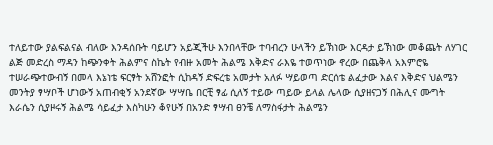ተለይተው ያልፍልናል ብለው እንዳሰቡት ባይሆን አይጂችሁ እንበላቸው ተባብረን ሁላችን ይኽነው እርዳታ ይኽነው መቆጨት ለሃገር ልጅ መድረስ ማዳን ከጭንቀት ሕልምና ስኬት የብዙ አመት ሕልሜ እቅድና ራእዬ ተወጥነው ኖረው በጨቅላ አእምሮዬ ተሠራጭተውብኝ በመላ እኔነቴ ፍርፃት አሸንፎት ሲከዳኝ ድፍረቴ አመታት አለፉ ሣይወጣ ድርሰቴ ልፈታው እልና እቅድና ህልሜን መንትያ ፃሣቦች ሆነውኝ አጠብቂኝ አንደኛው ሣሣቤ በርቺ ፃፊ ሲለኝ ተይው ጣይው ይላል ሌላው ሲያዘናጋኝ በሕሊና ሙግት እራሴን ሲያዞሩኝ ሕልሜ ሳይፈታ እስካሁን ቆየሁኝ በአንድ ፃሣብ ፀንቼ ለማስፋታት ሕልሜን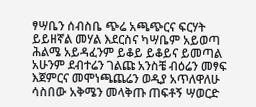ፃሣቤን ሰብስቤ ጭሬ አጫጭርና ፍርሃት ይይዘኛል መሃል እደርስና ካሣቤም አይወጣ ሕልሜ አይዳፈንም ይቆይ ይቆይና ይመጣል አሁንም ደብተሬን ገልጩ አንስቼ ብዕሬን መፃፍ እጀምርና መሞነጫጨሬን ወዲያ አጥለዋለሁ ሳስበው አቅሜን መላቅጡ ጠፍቶኝ ሣወርድ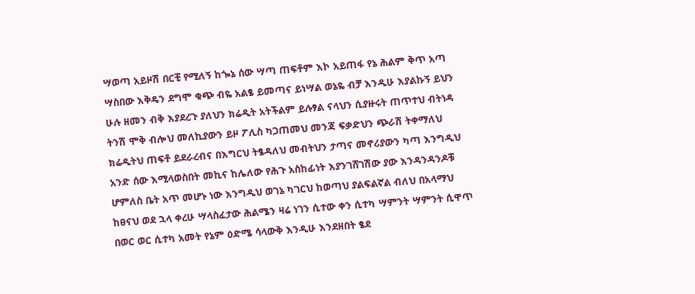ሣወጣ አይዞሽ በርቺ የሚለኝ ከጐኔ ሰው ሣጣ ጠፍቶም እኮ አይጠፋ የኔ ሕልም ቅጥ አጣ ሣስበው እቅዴን ደግሞ ቁጭ ብዬ አልፄ ይመጣና ይነሣል ወኔዬ ብቻ እንዲሁ እያልኩኝ ይህን ሁሉ ዘመን ብቅ እያደረጉ ያለህን ክሬዲት አትችልም ይሉፃል ናላህን ሲያዙሩት ጠጥተህ ብትነዳ ትንሽ ሞቅ ብሎህ መለኪያውን ይዞ ፖሊስ ካጋጠመህ መንጃ ፍቃድህን ጭራሽ ትቀማለህ ክሬዲትህ ጠፍቶ ይደራረብና በእግርህ ትፄዳለህ መብትህን ታጣና መኖሪያውን ካጣ እንግዲህ አንድ ሰው እሚላወስበት መኪና ከሌለው የሕጉ አስከፊነት እያንገሸገሽው ያው እንዳንዳንዶቹ ሆምለስ ቤት አጥ መሆኑ ነው እንግዲህ ወገኔ ካገርህ ከወጣህ ያልፍልኛል ብለህ በአላማህ ከፀናህ ወደ ኋላ ቀረሁ ሣላስፈታው ሕልሜን ዛሬ ነገን ሲተው ቀን ሲተካ ሣምንት ሣምንት ሲዋጥ በወር ወር ሲተካ አመት የኔም ዕድሜ ሳላውቅ እንዲሁ እንደዘበት ፄደ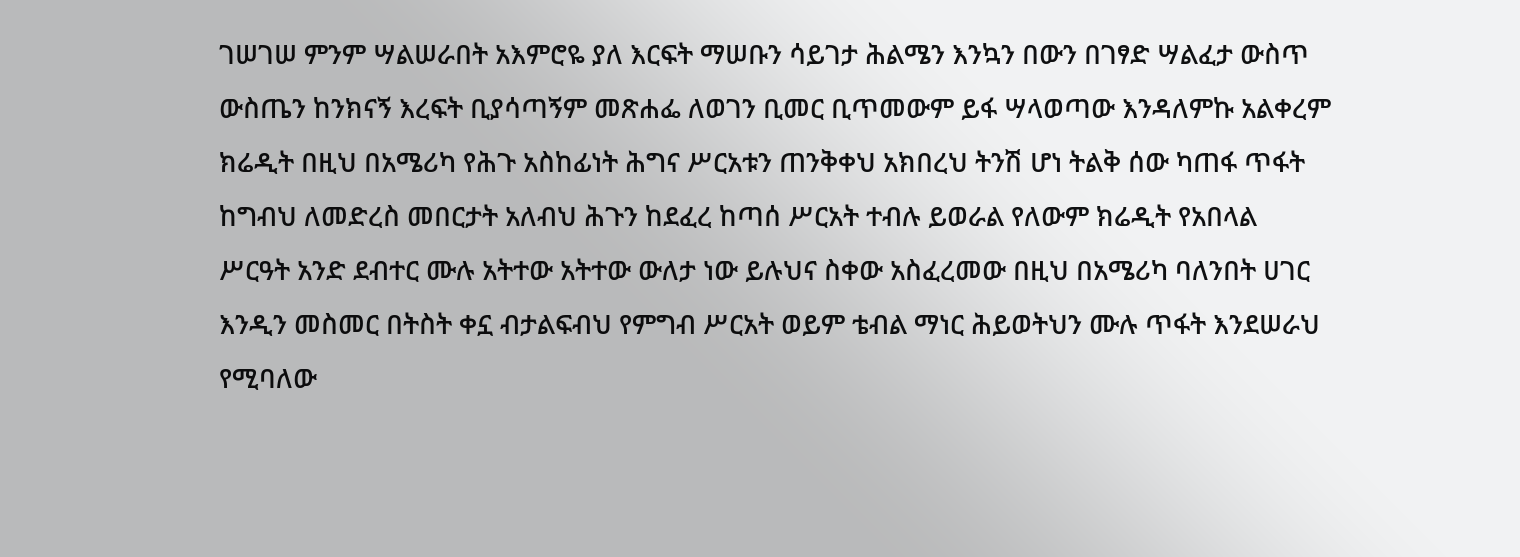ገሠገሠ ምንም ሣልሠራበት አእምሮዬ ያለ እርፍት ማሠቡን ሳይገታ ሕልሜን እንኳን በውን በገፃድ ሣልፈታ ውስጥ ውስጤን ከንክናኝ እረፍት ቢያሳጣኝም መጽሐፌ ለወገን ቢመር ቢጥመውም ይፋ ሣላወጣው እንዳለምኩ አልቀረም ክሬዲት በዚህ በአሜሪካ የሕጉ አስከፊነት ሕግና ሥርአቱን ጠንቅቀህ አክበረህ ትንሽ ሆነ ትልቅ ሰው ካጠፋ ጥፋት ከግብህ ለመድረስ መበርታት አለብህ ሕጉን ከደፈረ ከጣሰ ሥርአት ተብሉ ይወራል የለውም ክሬዲት የአበላል ሥርዓት አንድ ደብተር ሙሉ አትተው አትተው ውለታ ነው ይሉህና ስቀው አስፈረመው በዚህ በአሜሪካ ባለንበት ሀገር እንዲን መስመር በትስት ቀኗ ብታልፍብህ የምግብ ሥርአት ወይም ቴብል ማነር ሕይወትህን ሙሉ ጥፋት እንደሠራህ የሚባለው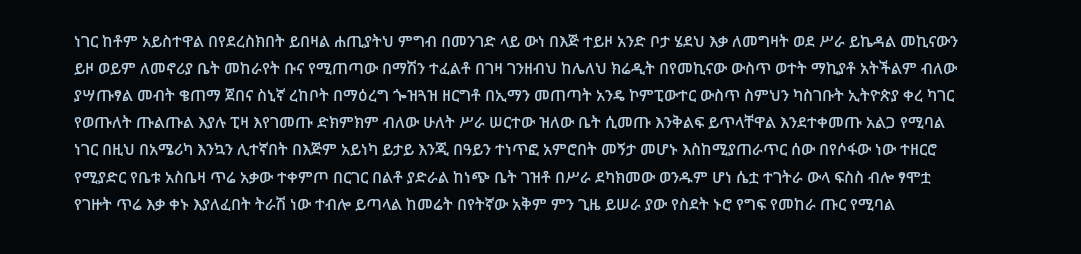ነገር ከቶም አይስተዋል በየደረስክበት ይበዛል ሐጢያትህ ምግብ በመንገድ ላይ ውነ በእጅ ተይዞ አንድ ቦታ ሄደህ እቃ ለመግዛት ወደ ሥራ ይኬዳል መኪናውን ይዞ ወይም ለመኖሪያ ቤት መከራየት ቡና የሚጠጣው በማሽን ተፈልቶ በገዛ ገንዘብህ ከሌለህ ክሬዲት በየመኪናው ውስጥ ወተት ማኪያቶ አትችልም ብለው ያሣጡፃል መብት ቄጠማ ጀበና ስኒኛ ረከቦት በማዕረግ ጐዝጓዝ ዘርግቶ በኢማን መጠጣት አንዴ ኮምፒውተር ውስጥ ስምህን ካስገቡት ኢትዮጵያ ቀረ ካገር የወጡለት ጡልጡል እያሉ ፒዛ እየገመጡ ድክምክም ብለው ሁለት ሥራ ሠርተው ዝለው ቤት ሲመጡ እንቅልፍ ይጥላቸዋል እንደተቀመጡ አልጋ የሚባል ነገር በዚህ በአሜሪካ እንኳን ሊተኛበት በእጅም አይነካ ይታይ እንጂ በዓይን ተነጥፎ አምሮበት መኝታ መሆኑ እስከሚያጠራጥር ሰው በየሶፋው ነው ተዘርሮ የሚያድር የቤቱ አስቤዛ ጥሬ አቃው ተቀምጦ በርገር በልቶ ያድራል ከነጭ ቤት ገዝቶ በሥራ ደካክመው ወንዱም ሆነ ሴቷ ተገትራ ውላ ፍስስ ብሎ ፃሞቷ የገዙት ጥሬ እቃ ቀኑ እያለፈበት ትራሽ ነው ተብሎ ይጣላል ከመሬት በየትኛው አቅም ምን ጊዜ ይሠራ ያው የስደት ኑሮ የግፍ የመከራ ጡር የሚባል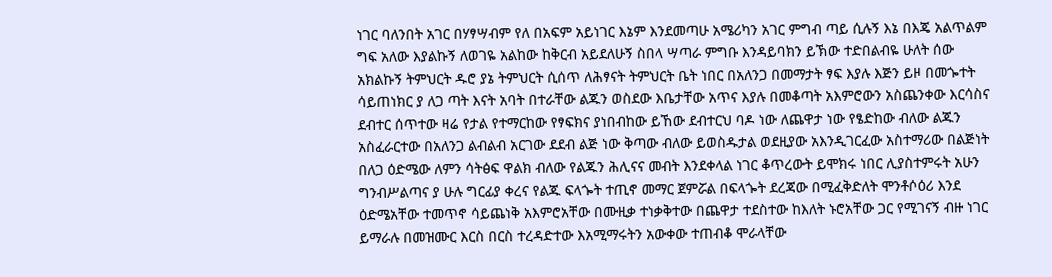ነገር ባለንበት አገር በሃፃሣብም የለ በአፍም አይነገር እኔም እንደመጣሁ አሜሪካን አገር ምግብ ጣይ ሲሉኝ እኔ በእጄ አልጥልም ግፍ አለው እያልኩኝ ለወገዬ አልከው ከቅርብ አይደለሁኝ ስበላ ሣጣራ ምግቡ እንዳይባክን ይኽው ተድበልብዬ ሁለት ሰው አክልኩኝ ትምህርት ዱሮ ያኔ ትምህርት ሲሰጥ ለሕፃናት ትምህርት ቤት ነበር በአለንጋ በመማታት ፃፍ እያሉ እጅን ይዞ በመጐተት ሳይጠነክር ያ ለጋ ጣት እናት አባት በተራቸው ልጁን ወስደው እቤታቸው አጥና እያሉ በመቆጣት አእምሮውን አስጨንቀው እርሳስና ደብተር ሰጥተው ዛሬ የታል የተማርከው የፃፍክና ያነበብከው ይኸው ደብተርህ ባዶ ነው ለጨዋታ ነው የፄድከው ብለው ልጁን አስፈራርተው በአለንጋ ልብልብ አርገው ደደብ ልጅ ነው ቅጣው ብለው ይወስዱታል ወደዚያው አእንዲገርፈው አስተማሪው በልጅነት በለጋ ዕድሜው ለምን ሳትፅፍ ዋልክ ብለው የልጁን ሕሊናና መብት እንደቀላል ነገር ቆጥረውት ይሞክሩ ነበር ሊያስተምሩት አሁን ግንብሥልጣና ያ ሁሉ ግርፊያ ቀረና የልጁ ፍላጐት ተጢኖ መማር ጀምሯል በፍላጐት ደረጃው በሚፈቅድለት ሞንቶሶዕሪ እንደ ዕድሜአቸው ተመጥኖ ሳይጨነቅ አእምሮአቸው በሙዚቃ ተነቃቅተው በጨዋታ ተደስተው ከእለት ኑሮአቸው ጋር የሚገናኝ ብዙ ነገር ይማራሉ በመዝሙር እርስ በርስ ተረዳድተው እአሚማሩትን አውቀው ተጠብቆ ሞራላቸው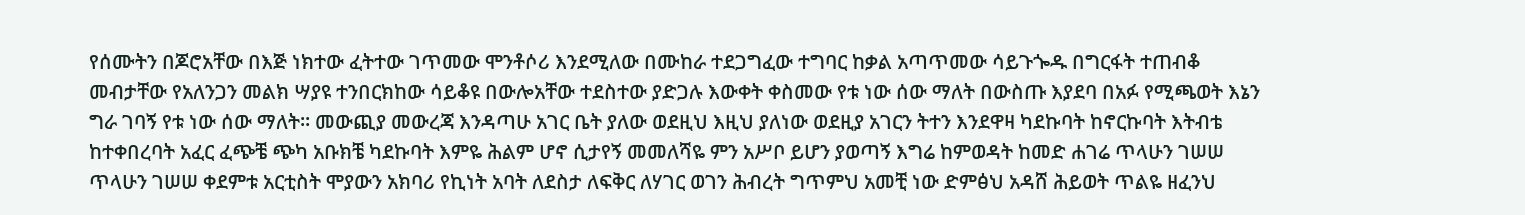የሰሙትን በጆሮአቸው በእጅ ነክተው ፈትተው ገጥመው ሞንቶሶሪ እንደሚለው በሙከራ ተደጋግፈው ተግባር ከቃል አጣጥመው ሳይጉጐዱ በግርፋት ተጠብቆ መብታቸው የአለንጋን መልክ ሣያዩ ተንበርክከው ሳይቆዩ በውሎአቸው ተደስተው ያድጋሉ እውቀት ቀስመው የቱ ነው ሰው ማለት በውስጡ እያደባ በአፉ የሚጫወት እኔን ግራ ገባኝ የቱ ነው ሰው ማለት። መውጪያ መውረጃ እንዳጣሁ አገር ቤት ያለው ወደዚህ እዚህ ያለነው ወደዚያ አገርን ትተን እንደዋዛ ካደኩባት ከኖርኩባት እትብቴ ከተቀበረባት አፈር ፈጭቼ ጭካ አቡክቼ ካደኩባት እምዬ ሕልም ሆኖ ሲታየኝ መመለሻዬ ምን አሥቦ ይሆን ያወጣኝ እግሬ ከምወዳት ከመድ ሐገሬ ጥላሁን ገሠሠ ጥላሁን ገሠሠ ቀደምቱ አርቲስት ሞያውን አክባሪ የኪነት አባት ለደስታ ለፍቅር ለሃገር ወገን ሕብረት ግጥምህ አመቺ ነው ድምፅህ አዳሸ ሕይወት ጥልዬ ዘፈንህ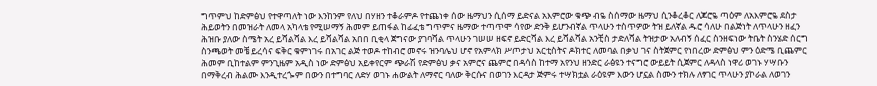ግጥምህ ከድምፅህ የተዋጣለት ነው እንከንም የለህ በሃዘን ተቆራምዶ የተጨነቀ ሰው ዜማህን ሲሰማ ይድናል አእምሮው ቁጭ ብዬ ስሰማው ዜማህ ሲንቆረቆር ለጆሮዬ ጣዕም ለአእምሮዬ ደስታ ሕይወትን በመዝራት ለመላ አካላቴ የሚሠማኝ ሕመም ይጠፋል ከፊፈቴ ግጥምና ዜማው ተጣጥሞ ሳየው ድንቅ ይሆንብኛል ጥላሁን ተስጥዎው ትዝ ይለኛል ዱሮ ሳለሁ በልጅነት ለጥላሁን ዘፈን ሕዝቡ ያለው ስሜት አረ ይሻልሻል እረ ይሻልሻል አበበ ቢቂላ ጀግናው ያገባሻል ጥላሁን ገሠሠ ዘፍኖ ይድርሻል እረ ይሻልሻል አንቺስ ታድለሻል ትዝታው አለብኝ ሰፈር ስንዘፍነው ትቤት ስንሄድ ሰርግ ስንጫወት መቼ ይረሳና ፍቅር ቁምነገሩ በአገር ልጅ ተወዶ ተከብሮ መኖሩ ዝንባሌህ ሆኖ የአምላክ ሥጦታህ አርቲስትና ዶክተር ለመባል በቃህ ገና ስትጀምር የነበረው ድምፅህ ምን ዕድሜ ቢጨምር ሕመም ቢከተልም ምንጊዜም አዲስ ነው ድምፅህ አይቀየርም ጭራሽ የድምፅህ ቃና አምሮና ጨምሮ በዳሳስ ከተማ አየንህ ዘንድር ራፅዩን ተናግሮ ውይይት ሲጀምር ለዳላስ ነዋሪ ወገኑ ሃሣቡን በማቅረብ ሕልሙ እንዲተረጐም በውን በተግባር ለድሃ ወገኑ ሐውልት ለማኖር ባለው ቅርሱና በወገን እርዳታ ጅምሩ ተሣክቷል ራዕዩም እውን ሆኗል ስሙን ተክሉ ለፃገር ጥላሁን ያኮራል ለወገን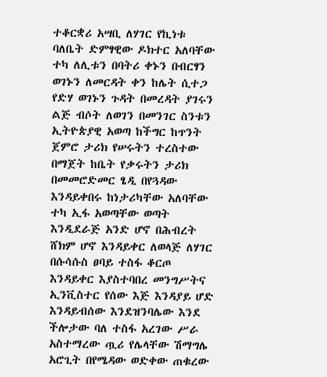ተቆርቋሪ አሣቢ ለሃገር የኪነቱ ባለቤት ድምፃዊው ዶክተር አለባቸው ተካ ለሊቱን በባትሪ ቀኑን በብርፃን ወገኑን ለመርዳት ቀን ከሌት ሲተጋ የድሃ ወገኑን ጉዳት በመረዳት ያገሩን ልጅ ብሶት ለወገን በመንገር ስንቱን ኢትዮጵያዊ አወጣ ከችግር ከጥንት ጀምሮ ታሪክ የሠሩትን ተረስተው በማጀት ከቤት የቃሩትን ታሪክ በመመሮድመር ፄዲ በየጓዳው እንዳይቀበሩ ከነታሪካቸው አለባቸው ተካ ኢፋ አወጣቸው ወጣት እንዲደራጅ አንድ ሆኖ በሕብረት ሸክም ሆኖ እንዳይቀር ለወላጅ ለሃገር በሱሳሱስ ፀባይ ተስፋ ቆርጦ እንዳይቀር እያስተባበረ መንግሥትና ኢንቪስተር የሰው እጅ እንዳያይ ሆድ እንዳይብሰው እንደዝንባሌው እንደ ችሎታው ባለ ተስፋ አረገው ሥራ አስተማረው ጧሪ የሌላቸው ሽማግሌ አሮጊት በየሜዳው ወድቀው ጠቁረው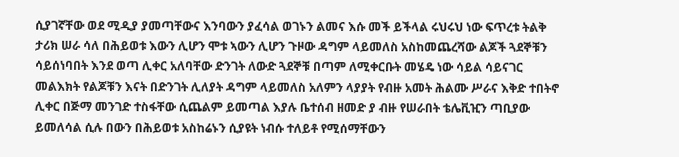ሲያገኛቸው ወደ ሚዲያ ያመጣቸውና እንባውን ያፈሳል ወገኑን ልመና እሱ መች ይችላል ሩህሩህ ነው ፍጥረቱ ትልቅ ታሪክ ሠራ ሳለ በሕይወቱ እውን ሊሆን ሞቱ ኣውን ሊሆን ጉዞው ዳግም ላይመለስ አስከመጨረሻው ልጆች ጓደኞቹን ሳይሰነባበት እንደ ወጣ ሊቀር አለባቸው ድንገት ለውድ ጓደኞቹ በጣም ለሚቀርቡት መሄዴ ነው ሳይል ሳይናገር መልእክት የልጆቹን እናት በድንገት ሊለያት ዳግም ላይመለስ አለምን ላያያት የብዙ አመት ሕልሙ ሥራና እቅድ ተበትኖ ሊቀር በጅማ መንገድ ተስፋቸው ሲጨልም ይመጣል እያሉ ቤተሰብ ዘመድ ያ ብዙ የሠራበት ቴሌቪዢን ጣቢያው ይመለሳል ሲሉ በውን በሕይወቱ አስከሬኑን ሲያዩት ነብሱ ተለይቶ የሚሰማቸውን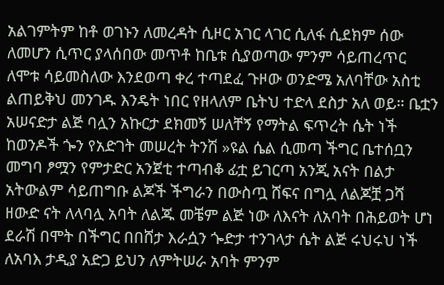አልገምትም ከቶ ወገኑን ለመረዳት ሲዞር አገር ላገር ሲለፋ ሲደክም ሰው ለመሆን ሲጥር ያላሰበው መጥቶ ከቤቱ ሲያወጣው ምንም ሳይጠረጥር ለሞቱ ሳይመስለው እንደወጣ ቀረ ተጣደፈ ጉዞው ወንድሜ አለባቸው አስቲ ልጠይቅህ መንገዱ እንዴት ነበር የዘላለም ቤትህ ተድላ ደስታ አለ ወይ። ቤቷን አሠናድታ ልጅ ባሏን አኩርታ ደክመኝ ሠለቸኝ የማትል ፍጥረት ሴት ነች ከወንዶች ጐን የአድገት መሠረት ትንሽ »ዩል ሴል ሲመጣ ችግር ቤተሰቧን መግባ ፆሟን የምታድር አንጀቲ ተጣብቆ ፊቷ ይገርጣ አንጂ አናት በልታ አትውልም ሳይጠግቡ ልጆች ችግራን በውስጧ ሸፍና በግሏ ለልጆቿ ጋሻ ዘውድ ናት ለላባሏ አባት ለልጁ መቼም ልጅ ነው ለእናት ለአባት በሕይወት ሆነ ደራሽ በሞት በችግር በበሸታ እራሷን ጐድታ ተንገላታ ሴት ልጅ ሩህሩህ ነች ለአባእ ታዲያ አድጋ ይህን ለምትሠራ አባት ምንም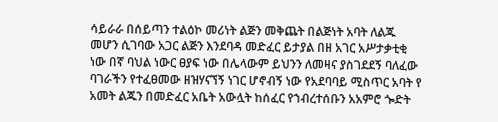ሳይራራ በሰይጣን ተልዕኮ መሪነት ልጅን መቅጨት በልጅነት አባት ለልጁ መሆን ሲገባው አጋር ልጅን እንደባዳ መድፈር ይታያል በዘ አገር አሥታቃቲቂ ነው በኛ ባህል ነውር ፀያፍ ነው በሌላውም ይህንን ለመዛና ያስገደደኝ ባለፈው ባገራችን የተፈፀመው ዘዝሃናኘኝ ነገር ሆኖብኝ ነው የአደባባይ ሚስጥር አባት የ አመት ልጁን በመድፈር አቤት አውሏት ከሰፈር የኀብረተሰቡን አአምሮ ጐድት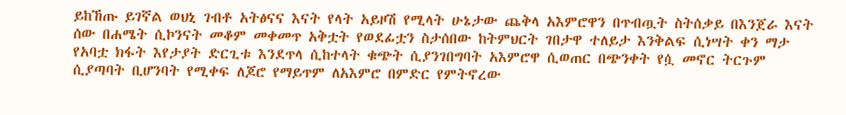ይከኸጡ ይገኛል ወህኒ ገብቶ አትፅናና እናት የላት አይዞሽ የሚላት ሁኔታው ጨቅላ አእምሮዋን በጥብጧት ስትሰቃይ በእንጀራ እናት ሰው በሐሜት ሲኮንናት መቆም መቀመጥ አቅቷት የወደፊቷን ስታሰበው ከትምህርት ገበታዋ ተለይታ እንቅልፍ ሲነሣት ቀን ማታ የአባቷ ክፋት እየታያት ድርጊቱ እንደጥላ ሲከተላት ቁጭት ሲያንገበግባት አእምሮዋ ሲወጠር በጭንቀት የሷ መኖር ትርጉም ሲያጣባት ቢሆንባት የሚቀፍ ለጆሮ የማይጥም ለአእምሮ በምድር የምትኖረው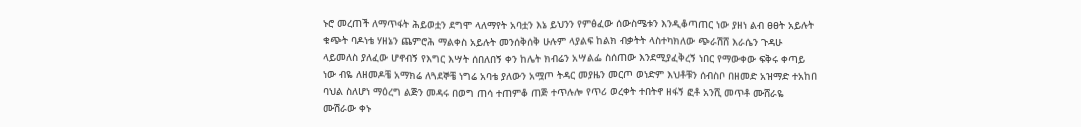ኑሮ መረጠች ለማጥፋት ሕይወቷን ደግሞ ላለማየት አባቷን እኔ ይህንን የምፅፈው ሰውስሜቱን እንዲቆጣጠር ነው ያዘነ ልብ ፀፀት አይሉት ቁጭት ባዶነቴ ሃዘኔን ጨምሮሕ ማልቀስ አይሉት መንሰቅሰቅ ሁሉም ላያልፍ ከልክ ብቃትት ላስተካክለው ጭራሽሸ እራሴን ጉዳሁ ላይመለስ ያለፈው ሆኖብኝ የእግር እሣት ሰበለበኝ ቀን ከሌት ክብሬን አሣልፌ ስሰጠው እንደሚያፈቅረኝ ነበር የማውቀው ፍቅሩ ቀጣይ ነው ብዬ ለዘመዶቼ አማክሬ ለጓደኞቼ ነግሬ አባቴ ያለውን አሟጦ ትዳር መያዜን መርጦ ወነድም እህቶቹን ሰብስቦ በዘመድ አዝማድ ተአከበ ባህል ስለሆነ ማዕረግ ልጅን መዳሩ በወግ ጠሳ ተጠምቆ ጠጅ ተጥሉሎ የጥሪ ወረቀት ተበትኖ ዘፋኝ ፎቶ አንሺ መጥቶ ሙሸራዬ ሙሽራው ቀኑ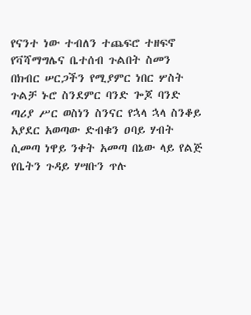የናንተ ነው ተብለን ተጨፍሮ ተዘፍኖ የቫሻማግሌና ቤተሰብ ጉልበት ስመን በክብር ሠርጋችን የሚያምር ነበር ሦስት ጉልቻ ኑሮ ስንደምር ባንድ ጐጆ ባንድ ጣሪያ ሥር ወስነን ስንናር የኋላ ኋላ ስንቆይ አያደር አወጣው ድብቁን ዐባይ ሃብት ሲመጣ ነዋይ ንቀት አመጣ በኔው ላይ የልጅ የቤትን ጉዳይ ሃሣቡን ጥሉ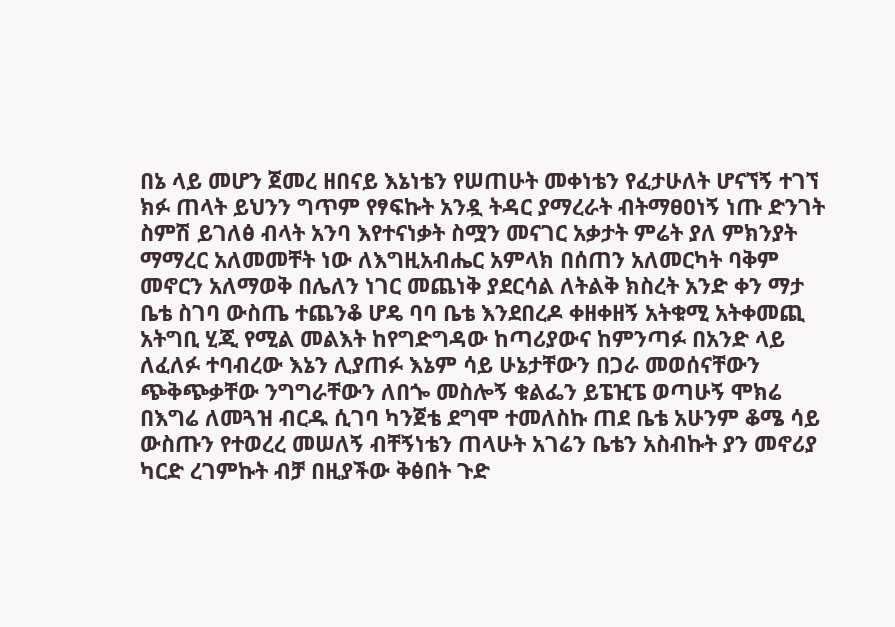በኔ ላይ መሆን ጀመረ ዘበናይ እኔነቴን የሠጠሁት መቀነቴን የፈታሁለት ሆናኘኝ ተገኘ ክፉ ጠላት ይህንን ግጥም የፃፍኩት አንዷ ትዳር ያማረራት ብትማፀዐነኝ ነጡ ድንገት ስምሽ ይገለፅ ብላት አንባ እየተናነቃት ስሟን መናገር አቃታት ምሬት ያለ ምክንያት ማማረር አለመመቸት ነው ለእግዚአብሔር አምላክ በሰጠን አለመርካት ባቅም መኖርን አለማወቅ በሌለን ነገር መጨነቅ ያደርሳል ለትልቅ ክስረት አንድ ቀን ማታ ቤቴ ስገባ ውስጤ ተጨንቆ ሆዴ ባባ ቤቴ እንደበረዶ ቀዘቀዘኝ አትቁሚ አትቀመጪ አትግቢ ሂጂ የሚል መልእት ከየግድግዳው ከጣሪያውና ከምንጣፉ በአንድ ላይ ለፈለፉ ተባብረው እኔን ሊያጠፉ እኔም ሳይ ሁኔታቸውን በጋራ መወሰናቸውን ጭቅጭቃቸው ንግግራቸውን ለበጐ መስሎኝ ቁልፌን ይፔዢፔ ወጣሁኝ ሞክሬ በእግሬ ለመጓዝ ብርዱ ሲገባ ካንጀቴ ደግሞ ተመለስኩ ጠደ ቤቴ አሁንም ቆሜ ሳይ ውስጡን የተወረረ መሠለኝ ብቸኝነቴን ጠላሁት አገሬን ቤቴን አስብኩት ያን መኖሪያ ካርድ ረገምኩት ብቻ በዚያችው ቅፅበት ጉድ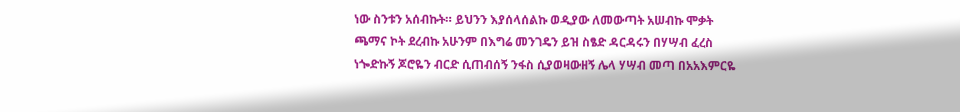ነው ስንቱን አሰብኩት። ይህንን እያሰላሰልኩ ወዲያው ለመውጣት አሠብኩ ሞቃት ጫማና ኮት ደረብኩ አሁንም በእግሬ መንገዴን ይዝ ስፄድ ዳርዳሩን በሃሣብ ፈረስ ነጐድኩኝ ጆሮዬን ብርድ ሲጠብሰኝ ንፋስ ሲያወዛውዘኝ ሌላ ሃሣብ መጣ በአአእምርዬ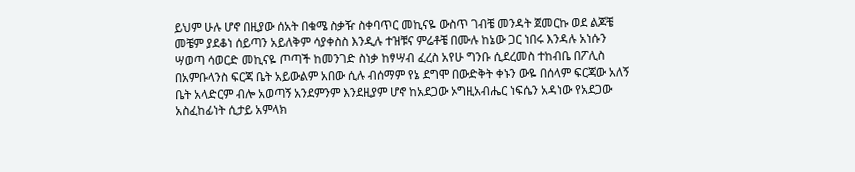ይህም ሁሉ ሆኖ በዚያው ሰአት በቁሜ ስቃዥ ስቀባጥር መኪናዬ ውስጥ ገብቼ መንዳት ጀመርኩ ወደ ልጆቼ መቼም ያደቆነ ሰይጣን አይለቅም ሳያቀስስ እንዲሉ ተዝቹና ምሬቶቼ በሙሉ ከኔው ጋር ነበሩ እንዳሉ አነሱን ሣወጣ ሳወርድ መኪናዬ ጦጣች ከመንገድ ስነቃ ከፃሣብ ፈረስ አየሁ ግንቡ ሲደረመስ ተከብቤ በፖሊስ በአምቡላንስ ፍርጃ ቤት አይውልም አበው ሲሉ ብሰማም የኔ ደግሞ በውድቅት ቀኑን ውዬ በሰላም ፍርጃው አለኝ ቤት አላድርም ብሎ አወጣኝ አንደምንም እንደዚያም ሆኖ ከአደጋው ኦግዚአብሔር ነፍሴን አዳነው የአደጋው አስፈከፊነት ሲታይ አምላክ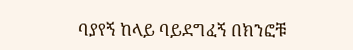ባያየኝ ከላይ ባይደግፈኝ በክንፎቹ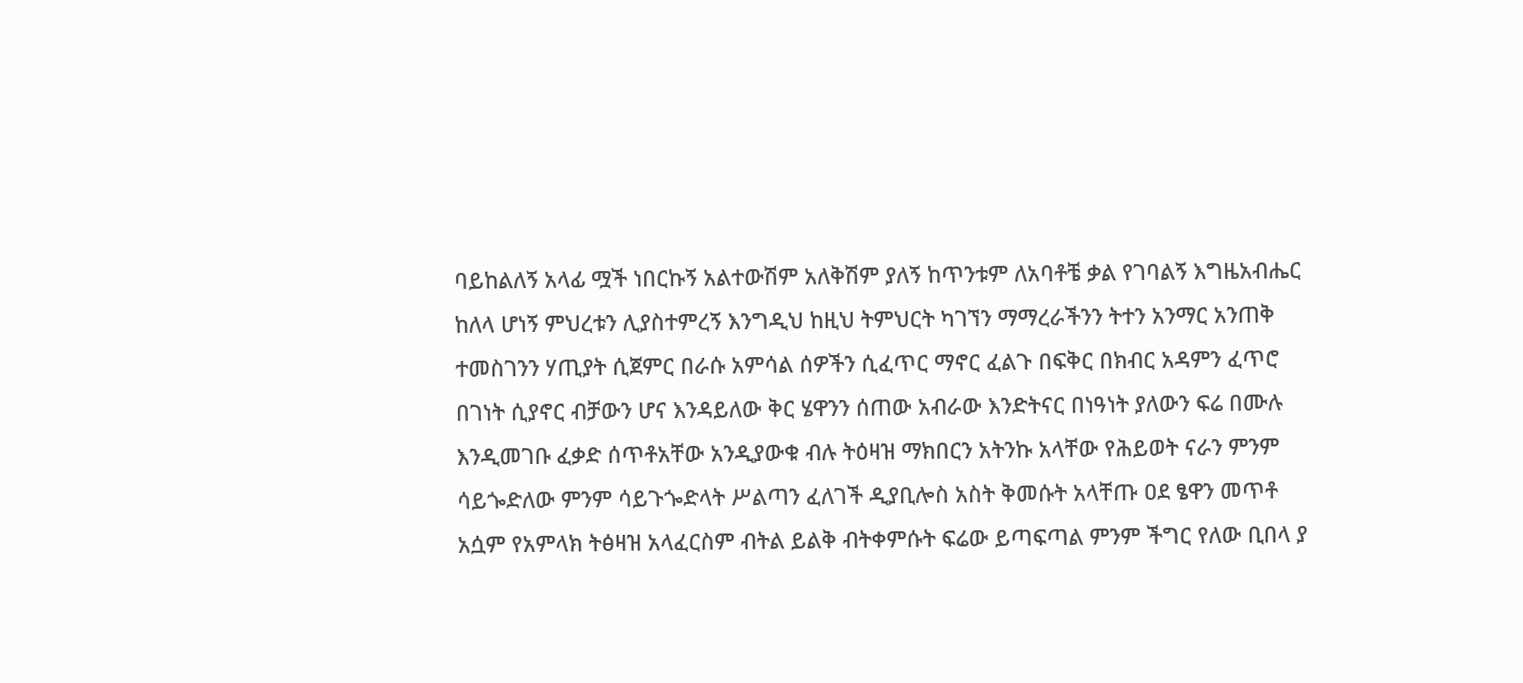ባይከልለኝ አላፊ ሟች ነበርኩኝ አልተውሽም አለቅሽም ያለኝ ከጥንቱም ለአባቶቼ ቃል የገባልኝ እግዜአብሔር ከለላ ሆነኝ ምህረቱን ሊያስተምረኝ እንግዲህ ከዚህ ትምህርት ካገኘን ማማረራችንን ትተን አንማር አንጠቅ ተመስገንን ሃጢያት ሲጀምር በራሱ አምሳል ሰዎችን ሲፈጥር ማኖር ፈልጉ በፍቅር በክብር አዳምን ፈጥሮ በገነት ሲያኖር ብቻውን ሆና እንዳይለው ቅር ሄዋንን ሰጠው አብራው እንድትናር በነዓነት ያለውን ፍሬ በሙሉ እንዲመገቡ ፈቃድ ሰጥቶአቸው አንዲያውቁ ብሉ ትዕዛዝ ማክበርን አትንኩ አላቸው የሕይወት ናራን ምንም ሳይጐድለው ምንም ሳይጉጐድላት ሥልጣን ፈለገች ዲያቢሎስ አስት ቅመሱት አላቸጡ ዐደ ፄዋን መጥቶ አሷም የአምላክ ትፅዛዝ አላፈርስም ብትል ይልቅ ብትቀምሱት ፍሬው ይጣፍጣል ምንም ችግር የለው ቢበላ ያ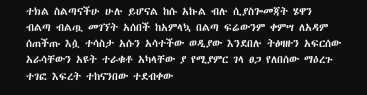ተክል ስልጣናችሁ ሁሉ ይሆናል ከሱ አኩል ብሉ ሲያስጐመጃት ሄዋን ብልጣ ብልጧ መገኘት አሰበች ከአምላኳ በልጣ ፍሬውንም ቀምሣ ለአዳም ሰጠችጡ እሷ ተሳስታ አሱን አሳተችው ወዲያው እንደበሉ ትፅዛዙን አፍርሰው አራሳቸውን አዩት ተራቁቶ አካላቸው ያ የሚያምር ገላ ፀጋ የለበሰው ማዕረጉ ተገፎ እፍረት ተከናንበው ተደብቀው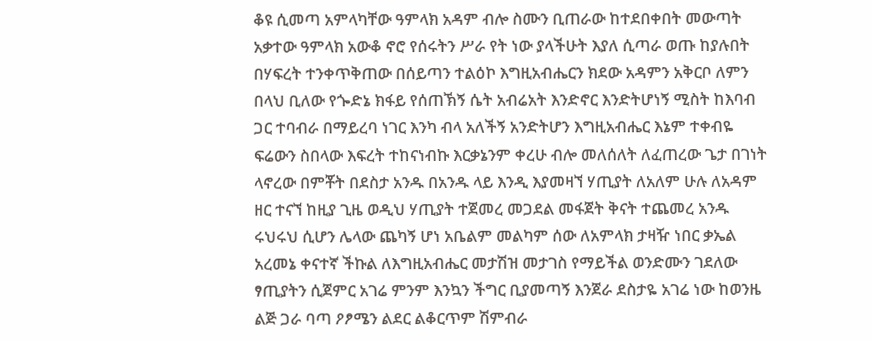ቆዩ ሲመጣ አምላካቸው ዓምላክ አዳም ብሎ ስሙን ቢጠራው ከተደበቀበት መውጣት አቃተው ዓምላክ አውቆ ኖሮ የሰሩትን ሥራ የት ነው ያላችሁት እያለ ሲጣራ ወጡ ከያሉበት በሃፍረት ተንቀጥቅጠው በሰይጣን ተልዕኮ እግዚአብሔርን ክደው አዳምን አቅርቦ ለምን በላህ ቢለው የጐድኔ ክፋይ የሰጠኽኝ ሴት አብሬአት እንድኖር እንድትሆነኝ ሚስት ከእባብ ጋር ተባብራ በማይረባ ነገር እንካ ብላ አለችኝ አንድትሆን እግዚአብሔር እኔም ተቀብዬ ፍሬውን ስበላው እፍረት ተከናነብኩ እርቃኔንም ቀረሁ ብሎ መለሰለት ለፈጠረው ጌታ በገነት ላኖረው በምቾት በደስታ አንዱ በአንዱ ላይ እንዲ እያመዛኘ ሃጢያት ለአለም ሁሉ ለአዳም ዘር ተናኘ ከዚያ ጊዜ ወዲህ ሃጢያት ተጀመረ መጋደል መፋጀት ቅናት ተጨመረ አንዱ ሩህሩህ ሲሆን ሌላው ጨካኝ ሆነ አቤልም መልካም ሰው ለአምላክ ታዛዥ ነበር ቃኤል አረመኔ ቀናተኛ ችኩል ለእግዚአብሔር መታሽዝ መታገስ የማይችል ወንድሙን ገደለው ፃጢያትን ሲጀምር አገሬ ምንም እንኳን ችግር ቢያመጣኝ እንጀራ ደስታዬ አገሬ ነው ከወንዜ ልጅ ጋራ ባጣ ዖፆሜን ልደር ልቆርጥም ሽምብራ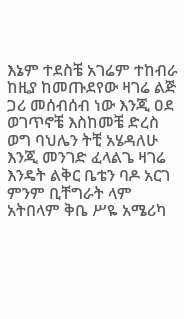እኔም ተደስቼ አገሬም ተከብራ ከዚያ ከመጡደየው ዛገሬ ልጅ ጋሪ መሰብሰብ ነው እንጂ ዐደ ወገጥኖቼ እስከመቼ ድረስ ወግ ባህሌን ትቺ አሄዳለሁ እንጂ መንገድ ፈላልጌ ዛገሬ እንዴት ልቅር ቤቴን ባዶ አርገ ምንም ቢቸግራት ላም አትበላም ቅቤ ሥዬ አሜሪካ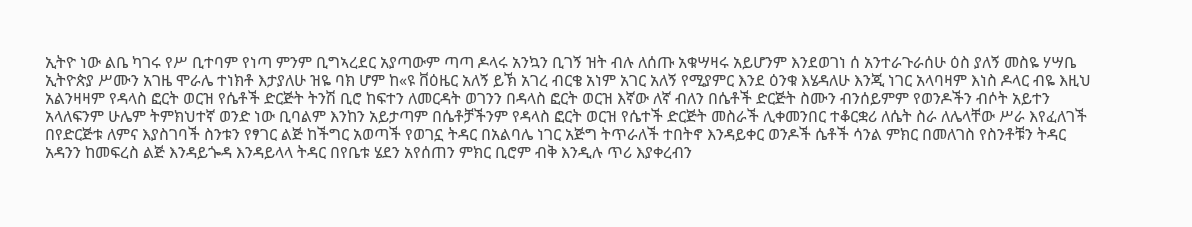ኢትዮ ነው ልቤ ካገሩ የሥ ቢተባም የነጣ ምንም ቢግኣረደር አያጣውም ጣጣ ዶላሩ አንኳን ቢገኝ ዝት ብሉ ለሰጡ አቁሣዛሩ አይሆንም እንደወገነ ሰ አንተራጉራሰሁ ዕስ ያለኝ መስዬ ሃሣቤ ኢትዮጵያ ሥሙን አገዜ ሞራሌ ተነክቶ እታያለሁ ዝዬ ባክ ሆም ከ«ዩ ቨዕዜር አለኝ ይኽ አገረ ብርቄ አነም አገር አለኝ የሚያምር እንደ ዕንቁ እሄዳለሁ እንጂ ነገር አላባዛም እነስ ዶላር ብዬ እዚህ አልንዛዛም የዳላስ ፎርት ወርዝ የሴቶች ድርጅት ትንሽ ቢሮ ከፍተን ለመርዳት ወገንን በዳላስ ፎርት ወርዝ እኛው ለኛ ብለን በሴቶች ድርጅት ስሙን ብንሰይምም የወንዶችን ብሶት አይተን አላለፍንም ሁሌም ትምክህተኛ ወንድ ነው ቢባልም እንከን አይታጣም በሴቶቻችንም የዳላስ ፎርት ወርዝ የሴተች ድርጅት መስራች ሊቀመንበር ተቆርቋሪ ለሴት ስራ ለሌላቸው ሥራ እየፈለገች በየድርጅቱ ለምና እያስገባች ስንቱን የፃገር ልጅ ከችግር አወጣች የወገኗ ትዳር በአልባሌ ነገር አጅግ ትጥራለች ተበትኖ እንዳይቀር ወንዶች ሴቶች ሳንል ምክር በመለገስ የስንቶቹን ትዳር አዳንን ከመፍረስ ልጅ እንዳይጐዳ እንዳይላላ ትዳር በየቤቱ ሄደን አየሰጠን ምክር ቢሮም ብቅ እንዲሉ ጥሪ እያቀረብን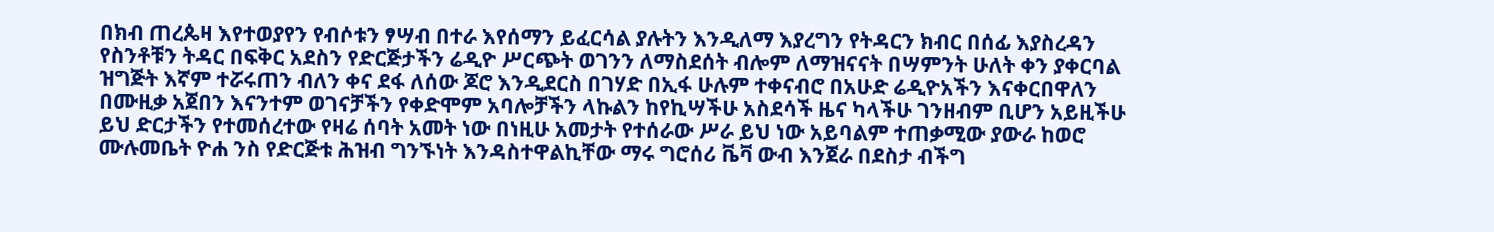በክብ ጠረጴዛ እየተወያየን የብሶቱን ፃሣብ በተራ እየሰማን ይፈርሳል ያሉትን እንዲለማ እያረግን የትዳርን ክብር በሰፊ እያስረዳን የስንቶቹን ትዳር በፍቅር አደስን የድርጅታችን ሬዲዮ ሥርጭት ወገንን ለማስደሰት ብሎም ለማዝናናት በሣምንት ሁለት ቀን ያቀርባል ዝግጅት እኛም ተሯሩጠን ብለን ቀና ደፋ ለሰው ጆሮ እንዲደርስ በገሃድ በኢፋ ሁሉም ተቀናብሮ በአሁድ ሬዲዮአችን እናቀርበዋለን በሙዚቃ አጀበን እናንተም ወገናቻችን የቀድሞም አባሎቻችን ላኩልን ከየኪሣችሁ አስደሳች ዜና ካላችሁ ገንዘብም ቢሆን አይዚችሁ ይህ ድርታችን የተመሰረተው የዛሬ ሰባት አመት ነው በነዚሁ አመታት የተሰራው ሥራ ይህ ነው አይባልም ተጠቃሚው ያውራ ከወሮ ሙሉመቤት ዮሐ ንስ የድርጅቱ ሕዝብ ግንኙነት እንዳስተዋልኪቸው ማሩ ግሮሰሪ ቬቫ ውብ እንጀራ በደስታ ብችግ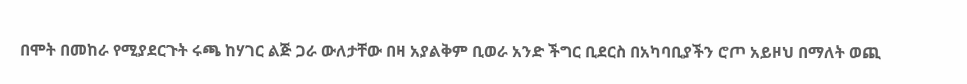በሞት በመከራ የሚያደርጉት ሩጫ ከሃገር ልጅ ጋራ ውለታቸው በዛ አያልቅም ቢወራ አንድ ችግር ቢደርስ በአካባቢያችን ሮጦ አይዞህ በማለት ወጪ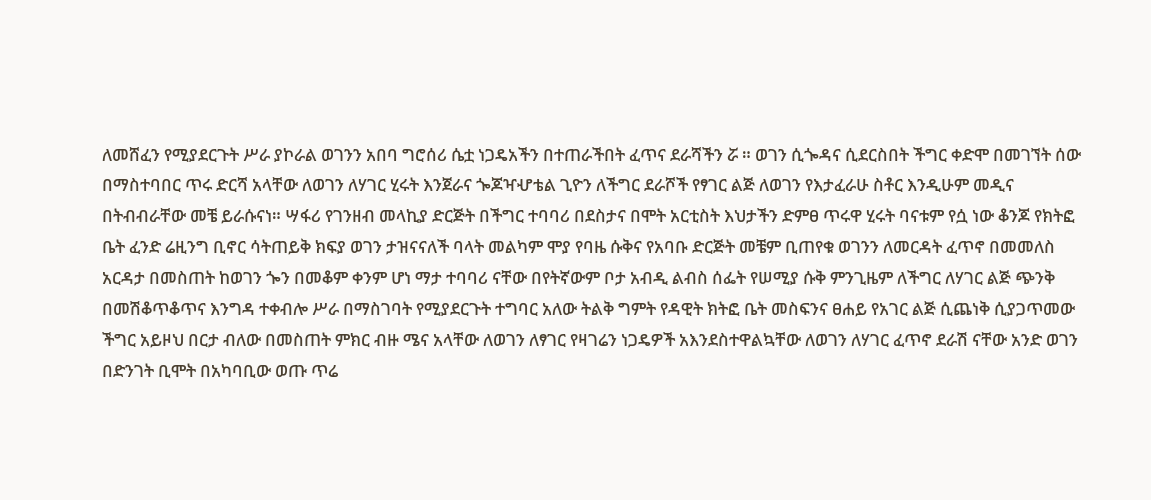ለመሸፈን የሚያደርጉት ሥራ ያኮራል ወገንን አበባ ግሮሰሪ ሴቷ ነጋዴአችን በተጠራችበት ፈጥና ደራሻችን ሯ ። ወገን ሲጐዳና ሲደርስበት ችግር ቀድሞ በመገኘት ሰው በማስተባበር ጥሩ ድርሻ አላቸው ለወገን ለሃገር ሂሩት እንጀራና ጐጆዣሇቴል ጊዮን ለችግር ደራሾች የፃገር ልጅ ለወገን የእታፈራሁ ስቶር እንዲሁም መዲና በትብብራቸው መቼ ይራሱናነ። ሣፋሪ የገንዘብ መላኪያ ድርጅት በችግር ተባባሪ በደስታና በሞት አርቲስት እህታችን ድምፀ ጥሩዋ ሂሩት ባናቱም የሷ ነው ቆንጆ የክትፎ ቤት ፈንድ ሬዚንግ ቢኖር ሳትጠይቅ ክፍያ ወገን ታዝናናለች ባላት መልካም ሞያ የባዜ ሱቅና የአባቡ ድርጅት መቼም ቢጠየቁ ወገንን ለመርዳት ፈጥኖ በመመለስ አርዳታ በመስጠት ከወገን ጐን በመቆም ቀንም ሆነ ማታ ተባባሪ ናቸው በየትኛውም ቦታ አብዲ ልብስ ሰፌት የሠሚያ ሱቅ ምንጊዜም ለችግር ለሃገር ልጅ ጭንቅ በመሽቆጥቆጥና እንግዳ ተቀብሎ ሥራ በማስገባት የሚያደርጉት ተግባር አለው ትልቅ ግምት የዳዊት ክትፎ ቤት መስፍንና ፀሐይ የአገር ልጅ ሲጨነቅ ሲያጋጥመው ችግር አይዞህ በርታ ብለው በመስጠት ምክር ብዙ ሜና አላቸው ለወገን ለፃገር የዛገሬን ነጋዴዎች አእንደስተዋልኳቸው ለወገን ለሃገር ፈጥኖ ደራሽ ናቸው አንድ ወገን በድንገት ቢሞት በአካባቢው ወጡ ጥሬ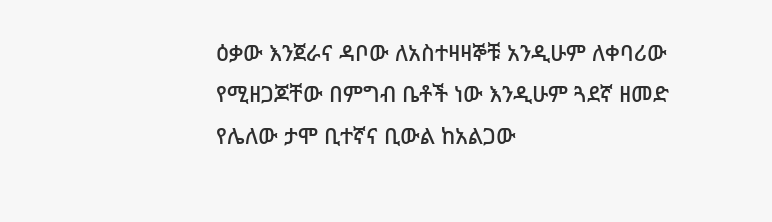ዕቃው እንጀራና ዳቦው ለአስተዛዛኞቹ አንዲሁም ለቀባሪው የሚዘጋጆቸው በምግብ ቤቶች ነው እንዲሁም ጓደኛ ዘመድ የሌለው ታሞ ቢተኛና ቢውል ከአልጋው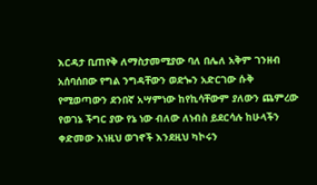እርዳታ ቢጠየቅ ለማስታመሚያው ባለ በሌለ አቅም ገንዘብ አሰባሰበው የግል ንግዳቸውን ወደጐን አድርገው ሱቅ የሚወጣውን ደንበኛ አሣምነው ከየኪሳቸውም ያለውን ጨምረው የወገኔ ችግር ያው የኔ ነው ብለው ለነብስ ይደርሳሉ ከሁላችን ቀድመው እነዚህ ወገኖች እንደዚህ ካኮሩን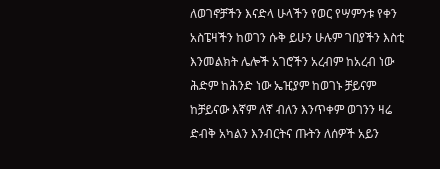ለወገኖቻችን እናድላ ሁላችን የወር የሣምንቱ የቀን አስፔዛችን ከወገን ሱቅ ይሁን ሁሉም ገበያችን እስቲ እንመልክት ሌሎች አገሮችን አረብም ከአረብ ነው ሕድም ከሕንድ ነው ኤዢያም ከወገኑ ቻይናም ከቻይናው እኛም ለኛ ብለን እንጥቀም ወገንን ዛሬ ድብቅ አካልን እንብርትና ጡትን ለሰዎች አይን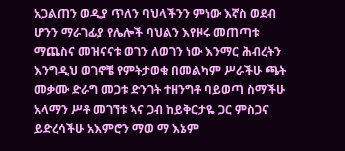አጋልጠን ወዲያ ጥለን ባህላችንን ምነው እኛስ ወደብ ሆንን ማራገፊያ የሌሎች ባህልን እየዞሩ መጠጣቱ ማጨስና መዝናናቱ ወገን ለወገን ነው እንማር ሕብረትን እንግዲህ ወገኖቼ የምትታወቁ በመልካም ሥራችሁ ጫት መቃሙ ድራግ መጋቱ ድንገት ተዘንግቶ ባይወጣ ስማችሁ አላማን ሥቶ መገኘቱ ኣና ጋብ ከይቅርታዬ ጋር ምስጋና ይድረሳችሁ አእምሮን ማወ ማ እኔም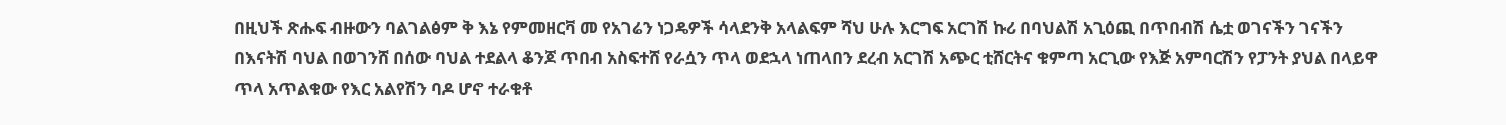በዚህች ጽሑፍ ብዙውን ባልገልፅም ቅ እኔ የምመዘርቫ መ የአገሬን ነጋዴዎች ሳላደንቅ አላልፍም ሻህ ሁሉ እርግፍ አርገሽ ኩሪ በባህልሽ አጊዕጪ በጥበብሽ ሴቷ ወገናችን ገናችን በእናትሽ ባህል በወገንሸ በሰው ባህል ተደልላ ቆንጆ ጥበብ አስፍተሸ የራሷን ጥላ ወደኋላ ነጠላበን ደረብ አርገሽ አጭር ቲሸርትና ቁምጣ አርጊው የእጅ አምባርሽን የፓንት ያህል በላይዋ ጥላ አጥልቁው የእር አልየሽን ባዶ ሆኖ ተራቁቶ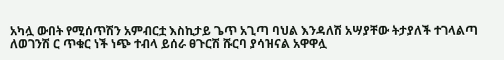አካሏ ውበት የሚሰጥሽን አምብርቷ እስኪታይ ጌጥ አጊጣ ባህል እንዳለሽ አሣያቸው ትታያለች ተገላልጣ ለወገንሽ ር ጥቁር ነች ነጭ ተብላ ይሰራ ፀጉርሽ ሹርባ ያሳዝናል አዋዋሏ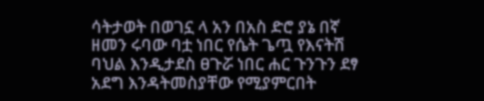ሳትታወት በወገኗ ላ አን በአስ ድሮ ያኔ በኛ ዘመን ሩባው ባቷ ነበር የሴት ጌጧ የእናትሽ ባህል እንዲታደስ ፀጉሯ ነበር ሐር ጉንጉን ደፃ አደግ እንዳትመስያቸው የሚያምርበት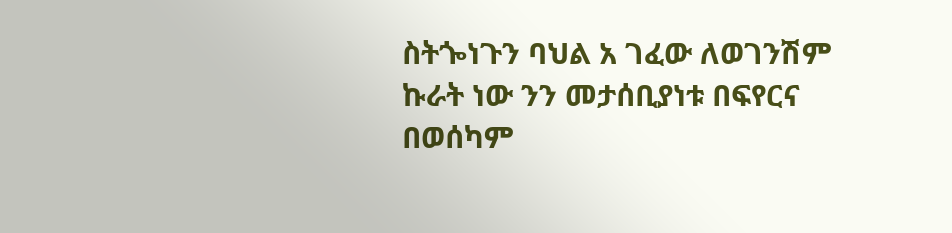ስትጐነጉን ባህል አ ገፈው ለወገንሽም ኩራት ነው ንን መታሰቢያነቱ በፍየርና በወሰካም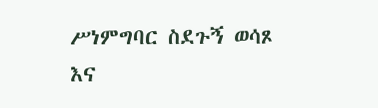ሥነምግባር ስደጉኝ ወሳጾ እና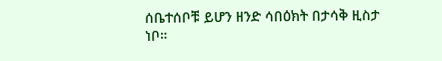ሰቤተሰቦቹ ይሆን ዘንድ ሳበዕክት በታሳቅ ዚስታ ነቦ።